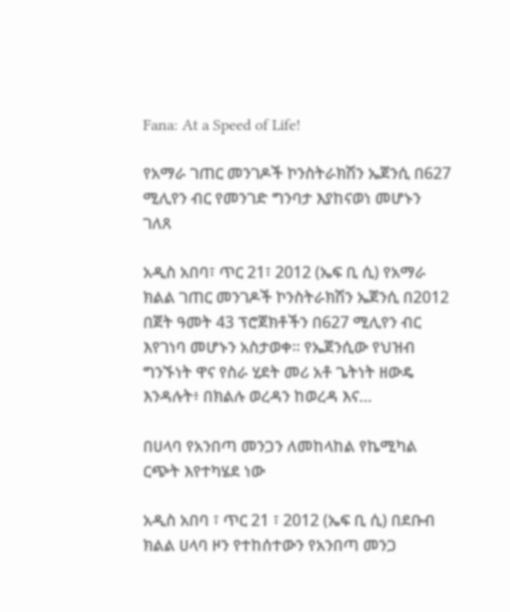Fana: At a Speed of Life!

የአማራ ገጠር መንገዶች ኮንስትራክሽን ኤጀንሲ በ627 ሚሊየን ብር የመንገድ ግንባታ እያከናወነ መሆኑን ገለጸ

አዲስ አበባ፣ ጥር 21፣ 2012 (ኤፍ ቢ ሲ) የአማራ ክልል ገጠር መንገዶች ኮንስትራክሽን ኤጀንሲ በ2012 በጀት ዓመት 43 ፕሮጀክቶችን በ627 ሚሊየን ብር እየገነባ መሆኑን አስታወቀ። የኤጀንሲው የህዝብ ግንኙነት ዋና የስራ ሂደት መሪ አቶ ጌትነት ዘውዴ እንዳሉት፥ በክልሉ ወረዳን ከወረዳ እና…

በሀላባ የአንበጣ መንጋን ለመከላከል የኬሚካል ርጭት እየተካሄደ ነው

አዲስ አበባ ፣ ጥር 21 ፣ 2012 (ኤፍ ቢ ሲ) በደቡብ ክልል ሀላባ ዞን የተከሰተውን የአንበጣ መንጋ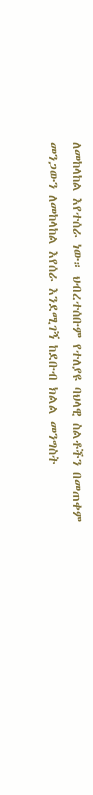ለመከላከል እየተሰራ ነው። ህብረተሰቡም የተለያዩ ባህላዊ ስልቶችን በመጠቀም መንጋውን ለመከላከል እየሰራ እንደሚገኝ ከደቡብ ክልል መንግስት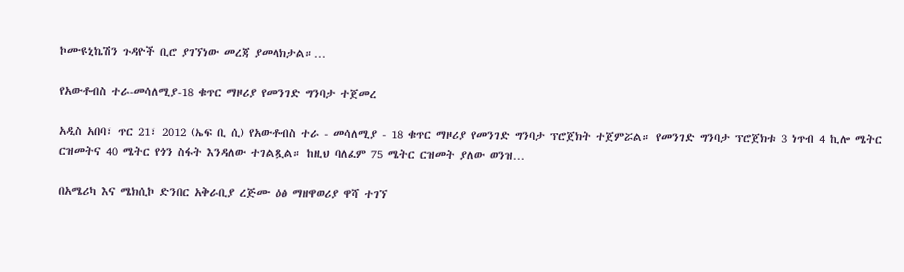ኮሙዩኒኬሽን ጉዳዮች ቢሮ ያገኘነው መረጃ ያመላክታል።…

የአውቶብስ ተራ-መሳለሚያ-18 ቁጥር ማዞሪያ የመንገድ ግንባታ ተጀመረ

አዲስ አበባ፣ ጥር 21፣ 2012 (ኤፍ ቢ ሲ) የአውቶብስ ተራ - መሳለሚያ - 18 ቁጥር ማዞሪያ የመንገድ ግንባታ ፕሮጀክት ተጀምሯል። የመንገድ ግንባታ ፕሮጀክቱ 3 ነጥብ 4 ኪሎ ሜትር ርዝመትና 40 ሜትር የጎን ስፋት እንዳለው ተገልጿል። ከዚህ ባለፈም 75 ሜትር ርዝመት ያለው ወንዝ…

በአሜሪካ እና ሜክሲኮ ድንበር አቅራቢያ ረጅሙ ዕፅ ማዘዋወሪያ ዋሻ ተገኘ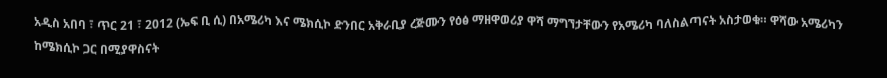አዲስ አበባ ፣ ጥር 21 ፣ 2012 (ኤፍ ቢ ሲ) በአሜሪካ እና ሜክሲኮ ድንበር አቅራቢያ ረጅሙን የዕፅ ማዘዋወሪያ ዋሻ ማግኘታቸውን የአሜሪካ ባለስልጣናት አስታወቁ። ዋሻው አሜሪካን ከሜክሲኮ ጋር በሚያዋስናት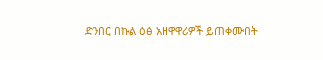ድንበር በኩል ዕፅ አዘዋዋሪዎች ይጠቀሙበት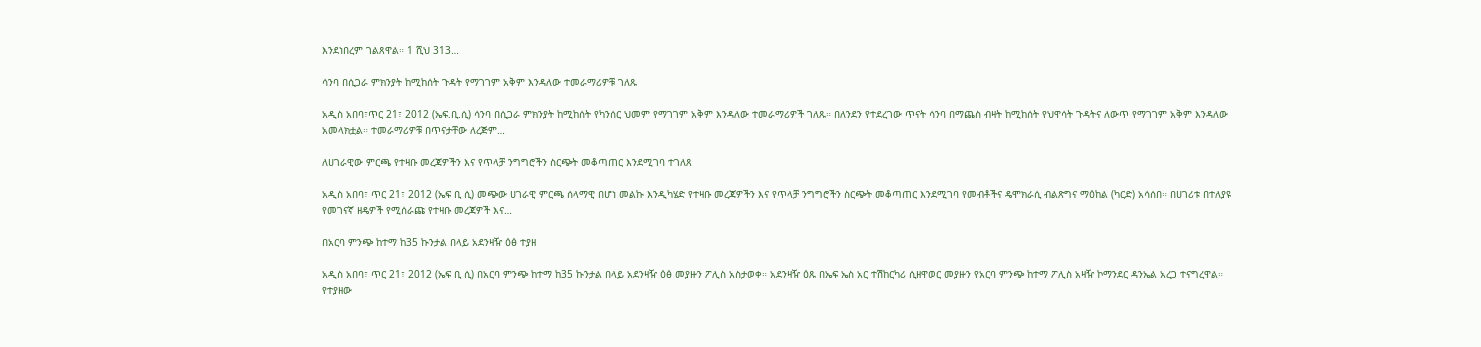እንደነበረም ገልጸዋል። 1 ሺህ 313…

ሳንባ በሲጋራ ምክንያት ከሚከሰት ጉዳት የማገገም አቅም እንዳለው ተመራማሪዎቹ ገለጹ

አዲስ አበባ፣ጥር 21፣ 2012 (ኤፍ.ቢ.ሲ) ሳንባ በሲጋራ ምክንያት ከሚከሰት የካንሰር ህመም የማገገም አቅም እንዳለው ተመራማሪዎች ገለጹ። በለንደን የተደረገው ጥናት ሳንባ በማጨስ ብዛት ከሚከሰት የህዋሳት ጉዳትና ለውጥ የማገገም አቅም እንዳለው አመላክቷል። ተመራማሪዎቹ በጥናታቸው ለረጅም…

ለሀገራዊው ምርጫ የተዛቡ መረጃዎችን እና የጥላቻ ንግግሮችን ስርጭት መቆጣጠር እንደሚገባ ተገለጸ

አዲስ አበባ፣ ጥር 21፣ 2012 (ኤፍ ቢ ሲ) መጭው ሀገራዊ ምርጫ ሰላማዊ በሆነ መልኩ እንዲካሄድ የተዛቡ መረጃዎችን እና የጥላቻ ንግግሮችን ስርጭት መቆጣጠር እንደሚገባ የመብቶችና ዴሞክራሲ ብልጽግና ማዕከል (ካርድ) አሳሰበ። በሀገሪቱ በተለያዩ የመገናኛ ዘዴዎች የሚሰራጩ የተዛቡ መረጃዎች እና…

በአርባ ምንጭ ከተማ ከ35 ኩንታል በላይ አደንዛዥ ዕፅ ተያዘ

አዲስ አበባ፣ ጥር 21፣ 2012 (ኤፍ ቢ ሲ) በአርባ ምንጭ ከተማ ከ35 ኩንታል በላይ አደንዛዥ ዕፅ መያዙን ፖሊስ አስታወቀ። አደንዛዥ ዕጹ በኤፍ ኤስ አር ተሽከርካሪ ሲዘዋወር መያዙን የአርባ ምንጭ ከተማ ፖሊስ አዛዥ ኮማንደር ዳንኤል አረጋ ተናግረዋል። የተያዘው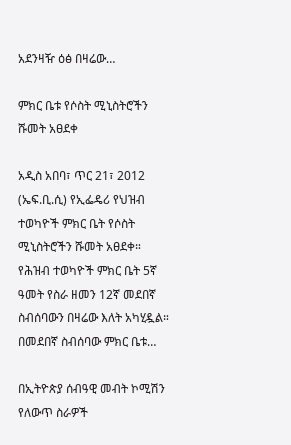አደንዛዥ ዕፅ በዛሬው…

ምክር ቤቱ የሶስት ሚኒስትሮችን ሹመት አፀደቀ

አዲስ አበባ፣ ጥር 21፣ 2012 (ኤፍ.ቢ.ሲ) የኢፌዴሪ የህዝብ ተወካዮች ምክር ቤት የሶስት ሚኒስትሮችን ሹመት አፀደቀ።   የሕዝብ ተወካዮች ምክር ቤት 5ኛ ዓመት የስራ ዘመን 12ኛ መደበኛ ስብሰባውን በዛሬው እለት አካሂዷል።   በመደበኛ ስብሰባው ምክር ቤቱ…

በኢትዮጵያ ሰብዓዊ መብት ኮሚሽን የለውጥ ስራዎች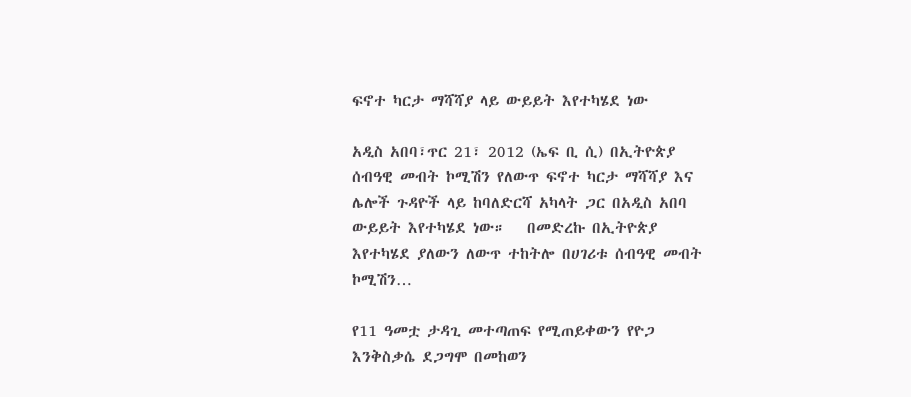ፍኖተ ካርታ ማሻሻያ ላይ ውይይት እየተካሄደ ነው

አዲስ አበባ፣ጥር 21፣ 2012 (ኤፍ ቢ ሲ) በኢትዮጵያ ሰብዓዊ መብት ኮሚሽን የለውጥ ፍኖተ ካርታ ማሻሻያ እና ሌሎች ጉዳዮች ላይ ከባለድርሻ አካላት ጋር በአዲስ አበባ ውይይት እየተካሄደ ነው።   በመድረኩ በኢትዮጵያ እየተካሄደ ያለውን ለውጥ ተከትሎ በሀገሪቱ ሰብዓዊ መብት ኮሚሽን…

የ11 ዓመቷ ታዳጊ መተጣጠፍ የሚጠይቀውን የዮጋ እንቅስቃሴ ደጋግሞ በመከወን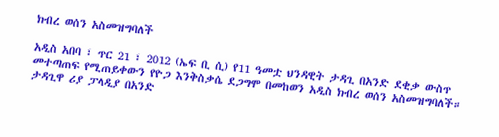ክብረ ወሰን አስመዝግባለች

አዲስ አበባ ፣ ጥር 21 ፣ 2012 (ኤፍ ቢ ሲ) የ11 ዓመቷ ህንዳዊት ታዳጊ በአንድ ደቂቃ ውስጥ መተጣጠፍ የሚጠይቀውን የዮጋ እንቅስቃሴ ደጋግሞ በመከወን አዲስ ክብረ ወሰን አስመዝግባለች። ታዳጊዋ ሪያ ፓላዲያ በአንድ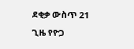ደቂቃ ውስጥ 21 ጊዜ የዮጋ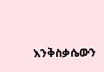እንቅስቃሴውን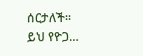ሰርታለች። ይህ የዮጋ…